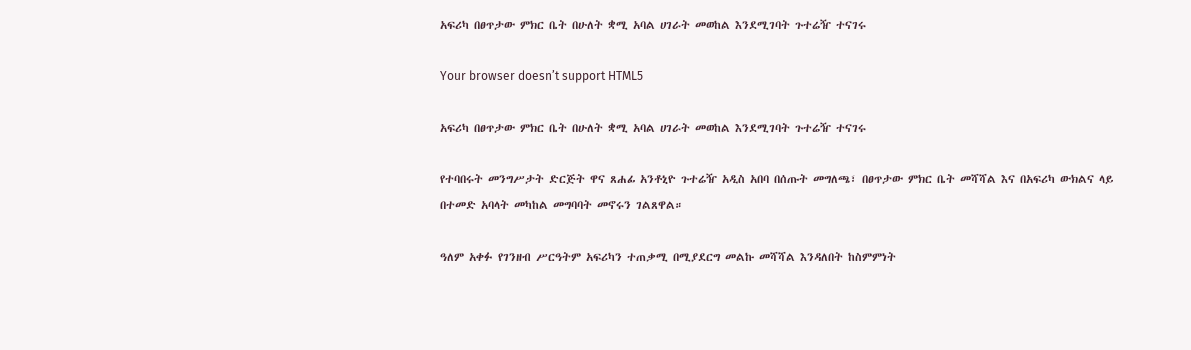አፍሪካ በፀጥታው ምክር ቤት በሁለት ቋሚ አባል ሀገራት መወከል እንደሚገባት ጉተሬዥ ተናገሩ

Your browser doesn’t support HTML5

አፍሪካ በፀጥታው ምክር ቤት በሁለት ቋሚ አባል ሀገራት መወከል እንደሚገባት ጉተሬዥ ተናገሩ

የተባበሩት መንግሥታት ድርጅት ዋና ጸሐፊ አንቶኒዮ ጉተሬዥ አዲስ አበባ በሰጡት መግለጫ፣ በፀጥታው ምክር ቤት መሻሻል እና በአፍሪካ ውክልና ላይ በተመድ አባላት መካከል መግባባት መኖሩን ገልጸዋል።

ዓለም አቀፉ የገንዘብ ሥርዓትም አፍሪካን ተጠቃሚ በሚያደርግ መልኩ መሻሻል እንዳለበት ከስምምነት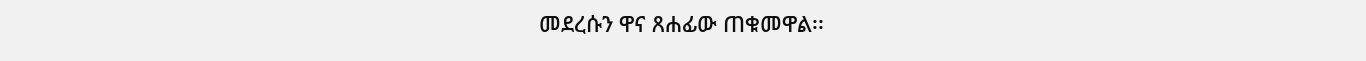መደረሱን ዋና ጸሐፊው ጠቁመዋል፡፡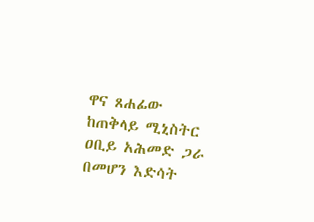ዋና ጸሐፊው ከጠቅላይ ሚኒስትር ዐቢይ አሕመድ ጋራ በመሆን እድሳት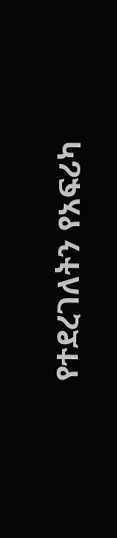የተደረገለትን የአፍሪካ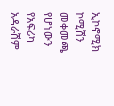ኢኮኖሚክ ኮሚሽን መቀመጫ የሆነውን የአፍሪካ አዳራሽም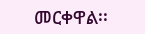መርቀዋል፡፡